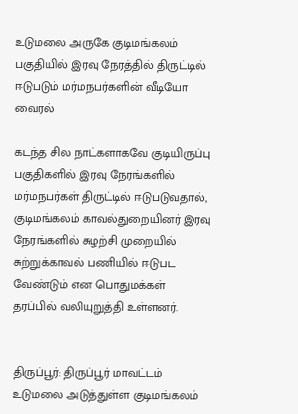உடுமலை அருகே குடிமங்கலம் பகுதியில் இரவு நேரத்தில் திருட்டில் ஈடுபடும் மர்மநபர்களின் வீடியோ வைரல்

கடந்த சில நாட்களாகவே குடியிருப்பு பகுதிகளில் இரவு நேரங்களில் மர்மநபர்கள் திருட்டில் ஈடுபடுவதால், குடிமங்கலம் காவல்துறையினர் இரவு நேரங்களில் சுழற்சி முறையில் சுற்றுக்காவல் பணியில் ஈடுபட வேண்டும் என பொதுமக்கள் தரப்பில் வலியுறுத்தி உள்ளனர்.


திருப்பூர்: திருப்பூர் மாவட்டம் உடுமலை அடுத்துள்ள குடிமங்கலம்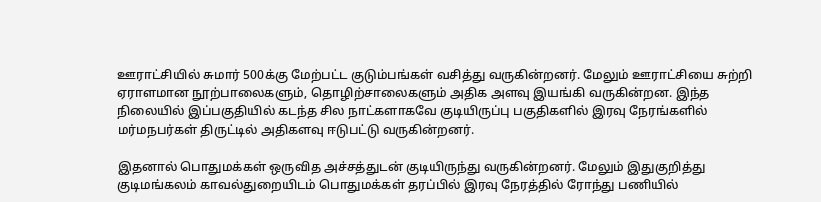ஊராட்சியில் சுமார் 500க்கு மேற்பட்ட குடும்பங்கள் வசித்து வருகின்றனர். மேலும் ஊராட்சியை சுற்றி ஏராளமான நூற்பாலைகளும், தொழிற்சாலைகளும் அதிக அளவு இயங்கி வருகின்றன. இந்த நிலையில் இப்பகுதியில் கடந்த சில நாட்களாகவே குடியிருப்பு பகுதிகளில் இரவு நேரங்களில் மர்மநபர்கள் திருட்டில் அதிகளவு ஈடுபட்டு வருகின்றனர்.

இதனால் பொதுமக்கள் ஒருவித அச்சத்துடன் குடியிருந்து வருகின்றனர். மேலும் இதுகுறித்து குடிமங்கலம் காவல்துறையிடம் பொதுமக்கள் தரப்பில் இரவு நேரத்தில் ரோந்து பணியில்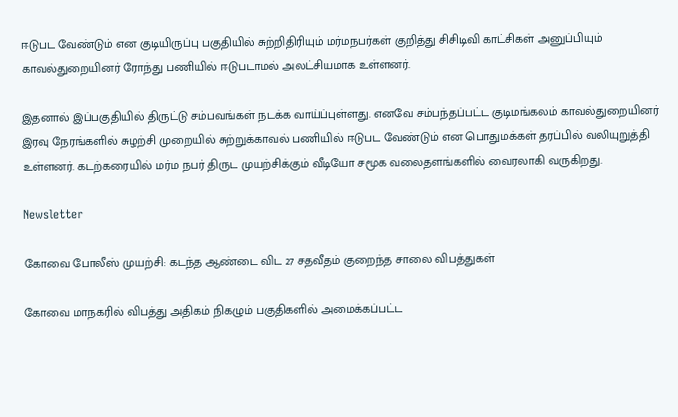ஈடுபட வேண்டும் என குடியிருப்பு பகுதியில் சுற்றிதிரியும் மர்மநபர்கள் குறித்து சிசிடிவி காட்சிகள் அனுப்பியும் காவல்துறையினர் ரோந்து பணியில் ஈடுபடாமல் அலட்சியமாக உள்ளனர்.

இதனால் இப்பகுதியில் திருட்டு சம்பவங்கள் நடக்க வாய்ப்புள்ளது. எனவே சம்பந்தப்பட்ட குடிமங்கலம் காவல்துறையினர் இரவு நேரங்களில் சுழற்சி முறையில் சுற்றுக்காவல் பணியில் ஈடுபட வேண்டும் என பொதுமக்கள் தரப்பில் வலியுறுத்தி உள்ளனர். கடற்கரையில் மர்ம நபர் திருட முயற்சிக்கும் வீடியோ சமூக வலைதளங்களில் வைரலாகி வருகிறது.

Newsletter

கோவை போலீஸ் முயற்சி: கடந்த ஆண்டை விட 27 சதவீதம் குறைந்த சாலை விபத்துகள்

கோவை மாநகரில் விபத்து அதிகம் நிகழும் பகுதிகளில் அமைக்கப்பட்ட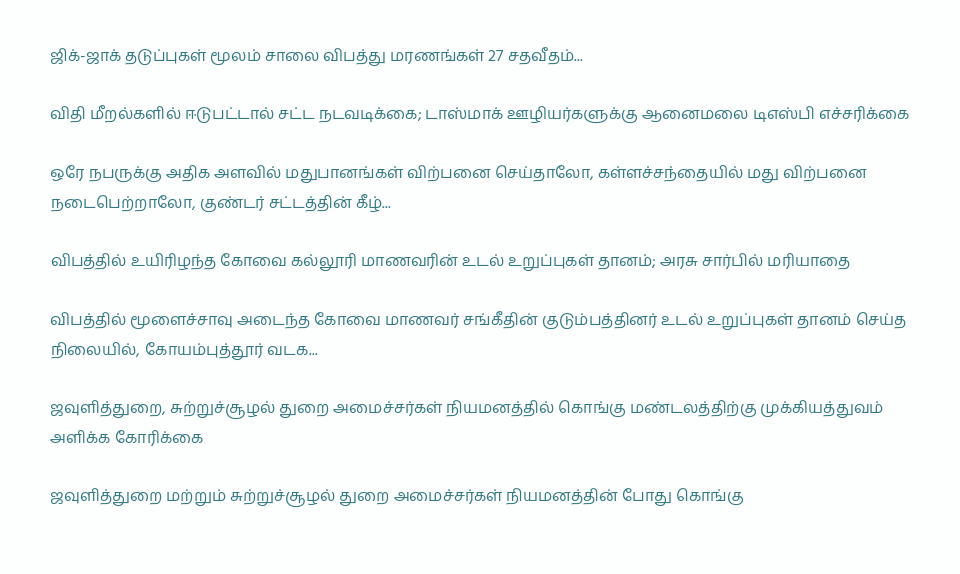ஜிக்-ஜாக் தடுப்புகள் மூலம் சாலை விபத்து மரணங்கள் 27 சதவீதம்...

விதி மீறல்களில் ஈடுபட்டால் சட்ட நடவடிக்கை; டாஸ்மாக் ஊழியர்களுக்கு ஆனைமலை டிஎஸ்பி எச்சரிக்கை

ஒரே நபருக்கு அதிக அளவில் மதுபானங்கள் விற்பனை செய்தாலோ, கள்ளச்சந்தையில் மது விற்பனை நடைபெற்றாலோ, குண்டர் சட்டத்தின் கீழ்...

விபத்தில் உயிரிழந்த கோவை கல்லூரி மாணவரின் உடல் உறுப்புகள் தானம்; அரசு சார்பில் மரியாதை

விபத்தில் மூளைச்சாவு அடைந்த கோவை மாணவர் சங்கீதின் குடும்பத்தினர் உடல் உறுப்புகள் தானம் செய்த நிலையில், கோயம்புத்தூர் வடக...

ஜவுளித்துறை, சுற்றுச்சூழல் துறை அமைச்சர்கள் நியமனத்தில் கொங்கு மண்டலத்திற்கு முக்கியத்துவம் அளிக்க கோரிக்கை

ஜவுளித்துறை மற்றும் சுற்றுச்சூழல் துறை அமைச்சர்கள் நியமனத்தின் போது கொங்கு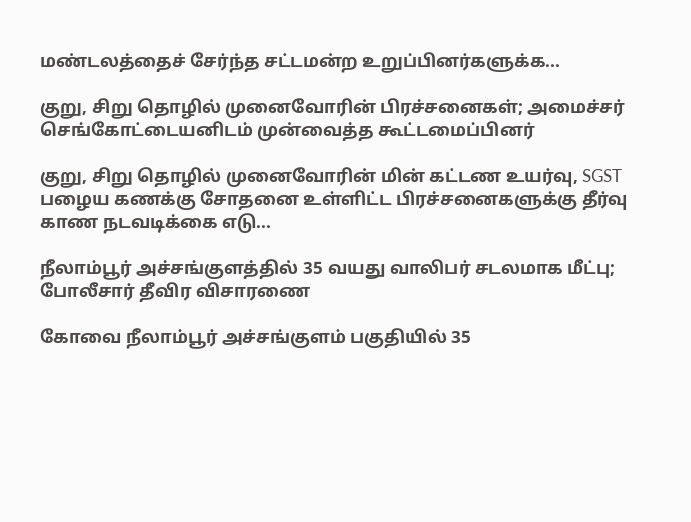மண்டலத்தைச் சேர்ந்த சட்டமன்ற உறுப்பினர்களுக்க...

குறு, சிறு தொழில் முனைவோரின் பிரச்சனைகள்; அமைச்சர் செங்கோட்டையனிடம் முன்வைத்த கூட்டமைப்பினர்

குறு, சிறு தொழில் முனைவோரின் மின் கட்டண உயர்வு, SGST பழைய கணக்கு சோதனை உள்ளிட்ட பிரச்சனைகளுக்கு தீர்வு காண நடவடிக்கை எடு...

நீலாம்பூர் அச்சங்குளத்தில் 35 வயது வாலிபர் சடலமாக மீட்பு; போலீசார் தீவிர விசாரணை

கோவை நீலாம்பூர் அச்சங்குளம் பகுதியில் 35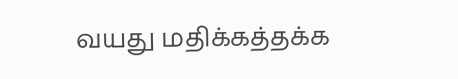வயது மதிக்கத்தக்க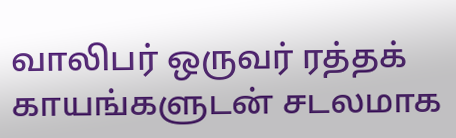வாலிபர் ஒருவர் ரத்தக் காயங்களுடன் சடலமாக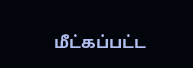மீட்கப்பட்ட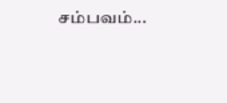சம்பவம்...